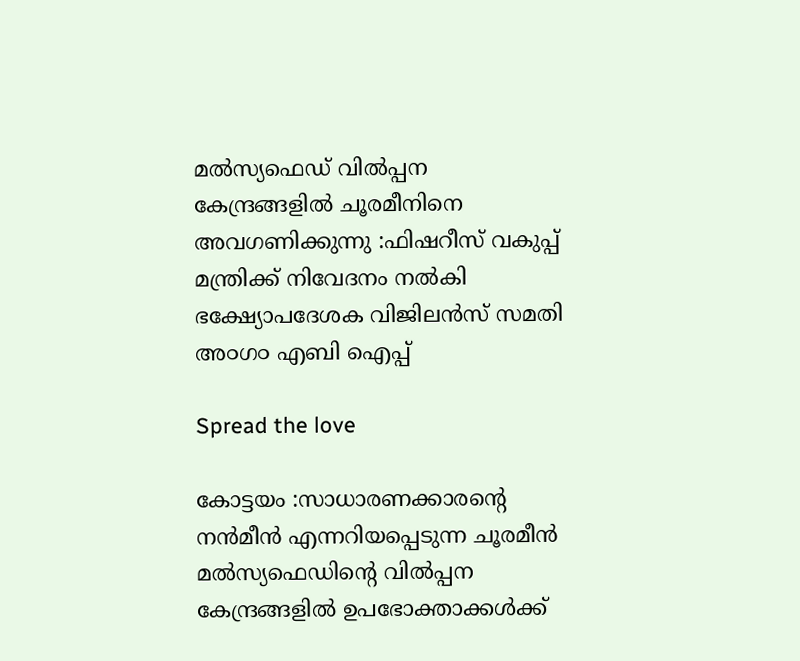മൽസ്യഫെഡ് വിൽപ്പന കേന്ദ്രങ്ങളിൽ ചൂരമീനിനെ അവഗണിക്കുന്നു :ഫിഷറീസ് വകുപ്പ് മന്ത്രിക്ക് നിവേദനം നൽകി ഭക്ഷ്യോപദേശക വിജിലൻസ് സമതി അ൦ഗ൦ എബി ഐപ്പ്

Spread the love

കോട്ടയം :സാധാരണക്കാരന്റെ നൻമീൻ എന്നറിയപ്പെടുന്ന ചൂരമീൻ മൽസ്യഫെഡിന്റെ വിൽപ്പന കേന്ദ്രങ്ങളിൽ ഉപഭോക്താക്കൾക്ക്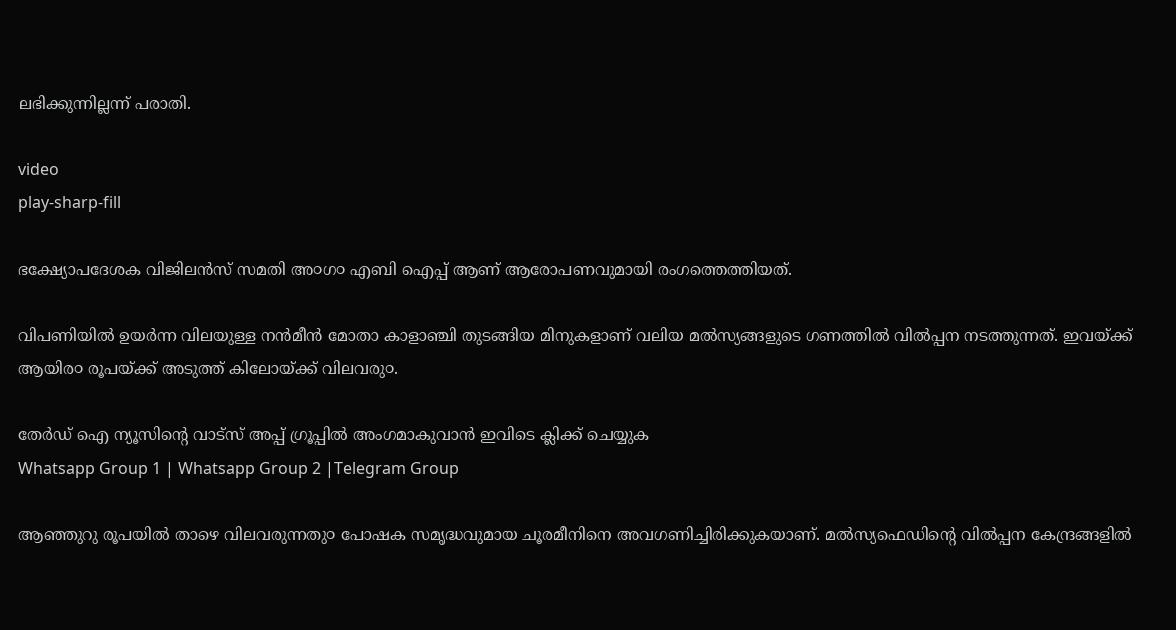ലഭിക്കുന്നില്ലന്ന് പരാതി.

video
play-sharp-fill

ഭക്ഷ്യോപദേശക വിജിലൻസ് സമതി അ൦ഗ൦ എബി ഐപ്പ് ആണ് ആരോപണവുമായി രംഗത്തെത്തിയത്.

വിപണിയിൽ ഉയർന്ന വിലയുള്ള നൻമീൻ മോതാ കാളാഞ്ചി തുടങ്ങിയ മിനുകളാണ് വലിയ മൽസ്യങ്ങളുടെ ഗണത്തിൽ വിൽപ്പന നടത്തുന്നത്. ഇവയ്ക്ക് ആയിര൦ രൂപയ്ക്ക് അടുത്ത് കിലോയ്ക്ക് വിലവരു൦.

തേർഡ് ഐ ന്യൂസിന്റെ വാട്സ് അപ്പ് ഗ്രൂപ്പിൽ അംഗമാകുവാൻ ഇവിടെ ക്ലിക്ക് ചെയ്യുക
Whatsapp Group 1 | Whatsapp Group 2 |Telegram Group

ആഞ്ഞുറു രൂപയിൽ താഴെ വിലവരുന്നതു൦ പോഷക സമൃദ്ധവുമായ ചൂരമീനിനെ അവഗണിച്ചിരിക്കുകയാണ്. മൽസ്യഫെഡിന്റെ വിൽപ്പന കേന്ദ്രങ്ങളിൽ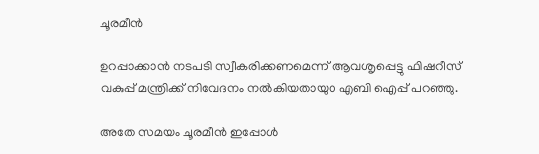ചൂരമീൻ

ഉറപ്പാക്കാൻ നടപടി സ്വീകരിക്കണമെന്ന് ആവശൃപ്പെട്ടു ഫിഷറീസ് വകുപ്പ് മന്ത്രിക്ക് നിവേദനം നൽകിയതായു൦ എബി ഐപ്പ് പറഞ്ഞു.

അതേ സമയം ചൂരമീൻ ഇപ്പോൾ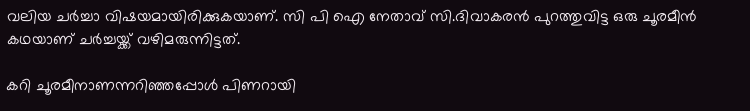വലിയ ചർച്ചാ വിഷയമായിരിക്കുകയാണ്. സി പി ഐ നേതാവ് സി.ദിവാകരൻ പുറത്തുവിട്ട ഒരു ചൂരമീൻ കഥയാണ് ചർച്ചയ്ക്ക് വഴിമരുന്നിട്ടത്.

കറി ചൂരമീനാണന്നറിഞ്ഞപ്പോൾ പിണറായി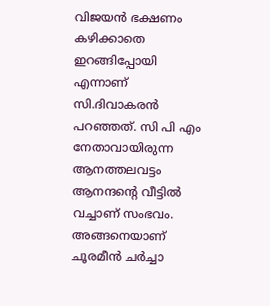വിജയൻ ഭക്ഷണം കഴിക്കാതെ ഇറങ്ങിപ്പോയി എന്നാണ് സി.ദിവാകരൻ പറഞ്ഞത്. സി പി എം നേതാവായിരുന്ന ആനത്തലവട്ടം ആനന്ദന്റെ വീട്ടിൽ വച്ചാണ് സംഭവം. അങ്ങനെയാണ് ചൂരമീൻ ചർച്ചാ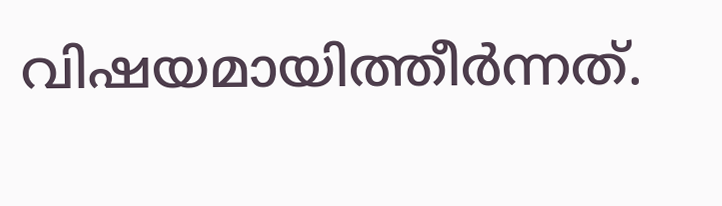വിഷയമായിത്തീർന്നത്.